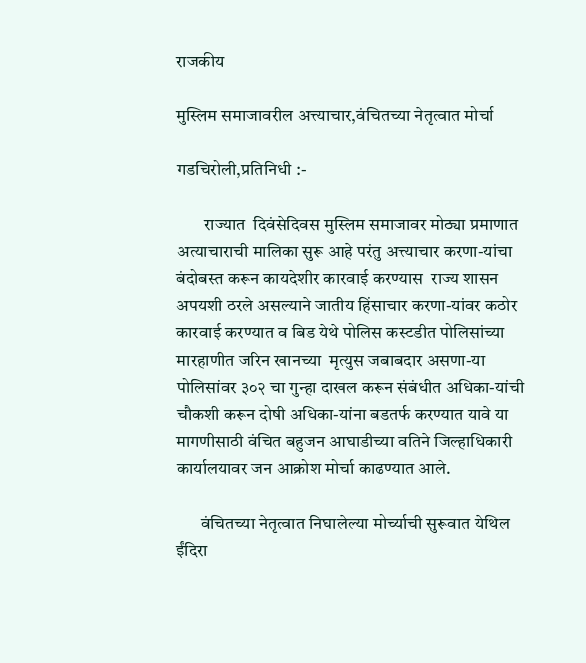राजकीय

मुस्लिम समाजावरील अत्त्याचार,वंचितच्या नेतृत्वात मोर्चा

गडचिरोली,प्रतिनिधी :-

        राज्यात  दिवंसेदिवस मुस्लिम समाजावर मोठ्या प्रमाणात अत्याचाराची मालिका सुरू आहे परंतु अत्त्याचार करणा-यांचा बंदोबस्त करून कायदेशीर कारवाई करण्यास  राज्य शासन अपयशी ठरले असल्याने जातीय हिंसाचार करणा-यांवर कठोर कारवाई करण्यात व बिड येथे पोलिस कस्टडीत पोलिसांच्या मारहाणीत जरिन खानच्या  मृत्युस जबाबदार असणा-या पोलिसांवर ३०२ चा गुन्हा दाखल करून संबंधीत अधिका-यांची चौकशी करून दोषी अधिका-यांना बडतर्फ करण्यात यावे या मागणीसाठी वंचित बहुजन आघाडीच्या वतिने जिल्हाधिकारी कार्यालयावर जन आक्रोश मोर्चा काढण्यात आले.

       वंचितच्या नेतृत्वात निघालेल्या मोर्च्याची सुरूवात येथिल ईंदिरा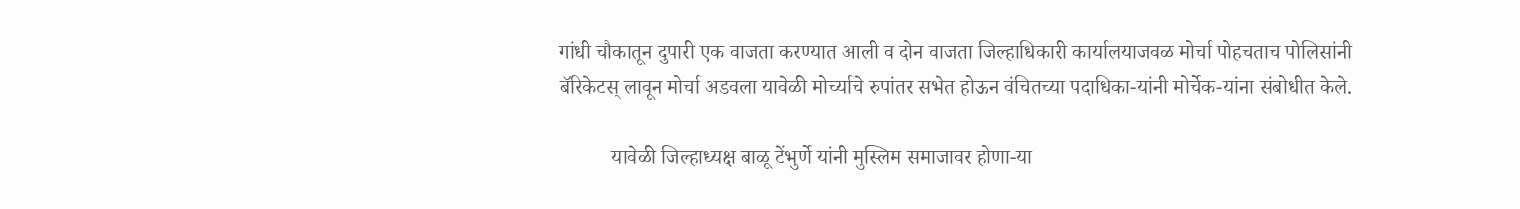गांधी चौकातून दुपारी एक वाजता करण्यात आली व दोन वाजता जिल्हाधिकारी कार्यालयाजवळ मोर्चा पोहचताच पोलिसांनी बॅरिकेटस् लावून मोर्चा अडवला यावेळी मोर्च्याचे रुपांतर सभेत होऊन वंचितच्या पदाधिका-यांनी मोर्चेक-यांना संबोधीत केले.

          यावेळी जिल्हाध्यक्ष बाळू टेंभुर्णे यांनी मुस्लिम समाजावर होणा-या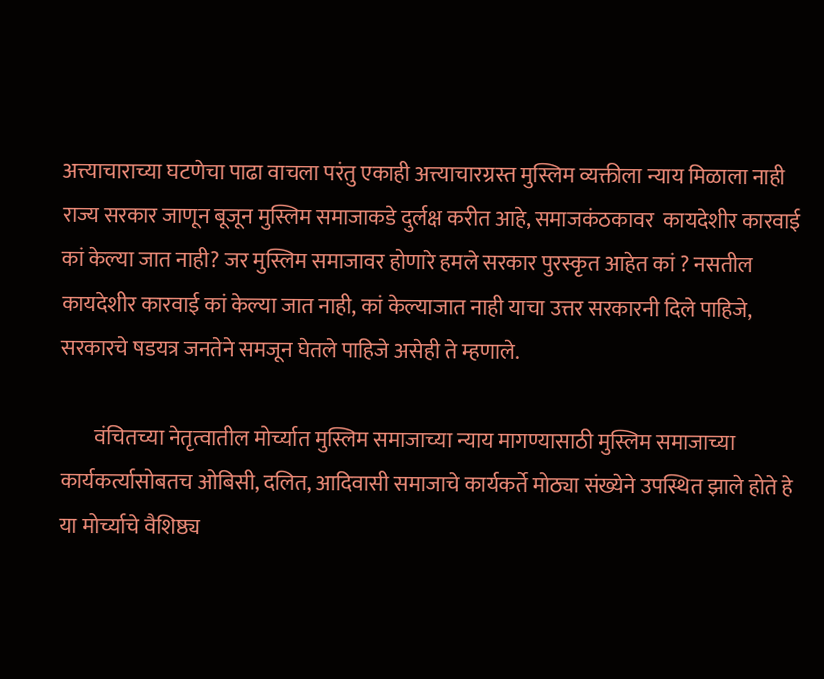अत्त्याचाराच्या घटणेचा पाढा वाचला परंतु एकाही अत्त्याचारग्रस्त मुस्लिम व्यक्तीला न्याय मिळाला नाही राज्य सरकार जाणून बूजून मुस्लिम समाजाकडे दुर्लक्ष करीत आहे, समाजकंठकावर  कायदेशीर कारवाई कां केल्या जात नाही? जर मुस्लिम समाजावर होणारे हमले सरकार पुरस्कृत आहेत कां ? नसतील कायदेशीर कारवाई कां केल्या जात नाही, कां केल्याजात नाही याचा उत्तर सरकारनी दिले पाहिजे, सरकारचे षडयत्र जनतेने समजून घेतले पाहिजे असेही ते म्हणाले.

        वंचितच्या नेतृत्वातील मोर्च्यात मुस्लिम समाजाच्या न्याय मागण्यासाठी मुस्लिम समाजाच्या कार्यकर्त्यासोबतच ओबिसी, दलित, आदिवासी समाजाचे कार्यकर्ते मोठ्या संख्येने उपस्थित झाले होते हे या मोर्च्याचे वैशिष्ठ्य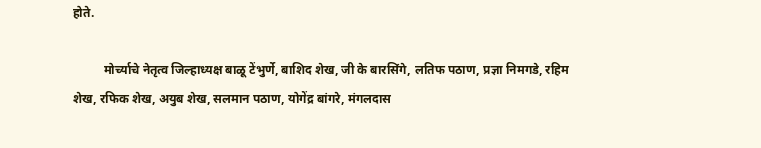होते.

          मोर्च्याचे नेतृत्व जिल्हाध्यक्ष बाळू टेंभुर्णे, बाशिद शेख, जी के बारसिंगे, लतिफ पठाण, प्रज्ञा निमगडे, रहिम  शेख, रफिक शेख, अयुब शेख, सलमान पठाण, योगेंद्र बांगरे, मंगलदास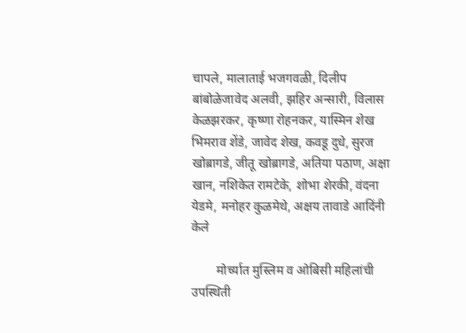चापले, मालाताई भजगवळी, दिलीप बांबोळेजावेद अलवी, झहिर अन्सारी, विलास केळझरकर, कृष्णा रोहनकर, यास्मिन शेख भिमराव शेंडे, जावेद शेख, कवडू दुधे, सुरज खोब्रागडे, जीतू खोब्रागडे, अतिया पठाण, अक्षा खान, नशिकेत रामटेके, शोभा शेरकी, वंदना येडमे, मनोहर कुळमेथे, अक्षय तावाडे आदिंनी केले

        मोर्च्यात मुस्लिम व ओबिसी महिलांची उपस्थिती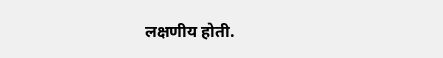लक्षणीय होती.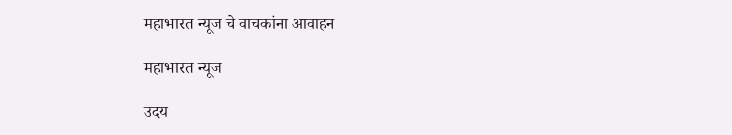महाभारत न्यूज चे वाचकांना आवाहन

महाभारत न्यूज

उदय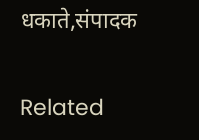धकाते,संपादक

Related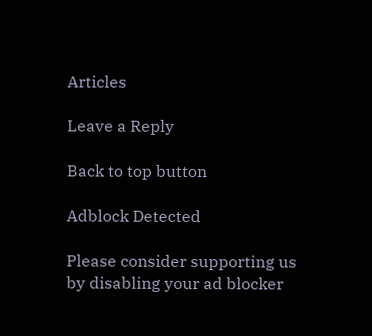Articles

Leave a Reply

Back to top button

Adblock Detected

Please consider supporting us by disabling your ad blocker